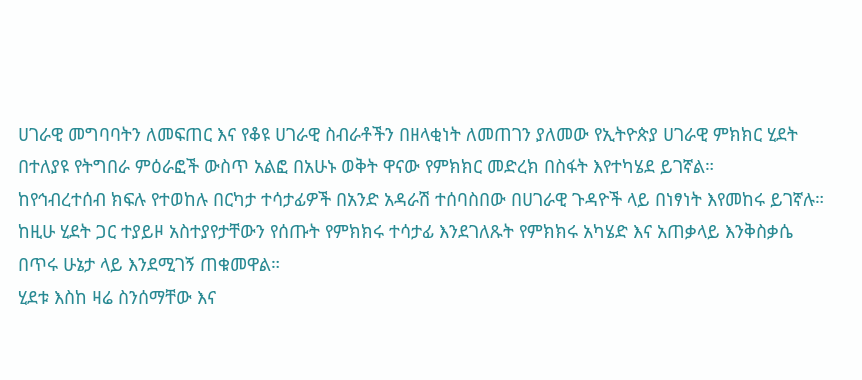ሀገራዊ መግባባትን ለመፍጠር እና የቆዩ ሀገራዊ ስብራቶችን በዘላቂነት ለመጠገን ያለመው የኢትዮጵያ ሀገራዊ ምክክር ሂደት በተለያዩ የትግበራ ምዕራፎች ውስጥ አልፎ በአሁኑ ወቅት ዋናው የምክክር መድረክ በስፋት እየተካሄደ ይገኛል።
ከየኅብረተሰብ ክፍሉ የተወከሉ በርካታ ተሳታፊዎች በአንድ አዳራሽ ተሰባስበው በሀገራዊ ጉዳዮች ላይ በነፃነት እየመከሩ ይገኛሉ።
ከዚሁ ሂደት ጋር ተያይዞ አስተያየታቸውን የሰጡት የምክክሩ ተሳታፊ እንደገለጹት የምክክሩ አካሄድ እና አጠቃላይ እንቅስቃሴ በጥሩ ሁኔታ ላይ እንደሚገኝ ጠቁመዋል።
ሂደቱ እስከ ዛሬ ስንሰማቸው እና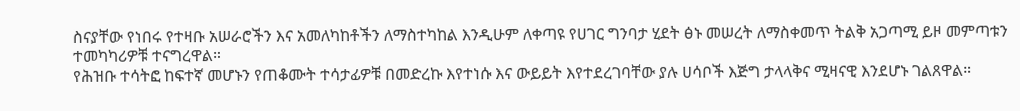ስናያቸው የነበሩ የተዛቡ አሠራሮችን እና አመለካከቶችን ለማስተካከል እንዲሁም ለቀጣዩ የሀገር ግንባታ ሂደት ፅኑ መሠረት ለማስቀመጥ ትልቅ አጋጣሚ ይዞ መምጣቱን ተመካካሪዎቹ ተናግረዋል።
የሕዝቡ ተሳትፎ ከፍተኛ መሆኑን የጠቆሙት ተሳታፊዎቹ በመድረኩ እየተነሱ እና ውይይት እየተደረገባቸው ያሉ ሀሳቦች እጅግ ታላላቅና ሚዛናዊ እንደሆኑ ገልጸዋል።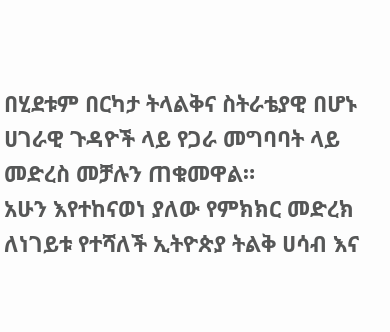በሂደቱም በርካታ ትላልቅና ስትራቴያዊ በሆኑ ሀገራዊ ጉዳዮች ላይ የጋራ መግባባት ላይ መድረስ መቻሉን ጠቁመዋል።
አሁን እየተከናወነ ያለው የምክክር መድረክ ለነገይቱ የተሻለች ኢትዮጵያ ትልቅ ሀሳብ እና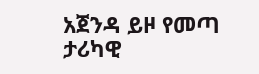አጀንዳ ይዞ የመጣ ታሪካዊ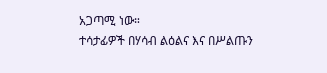አጋጣሚ ነው።
ተሳታፊዎች በሃሳብ ልዕልና እና በሥልጡን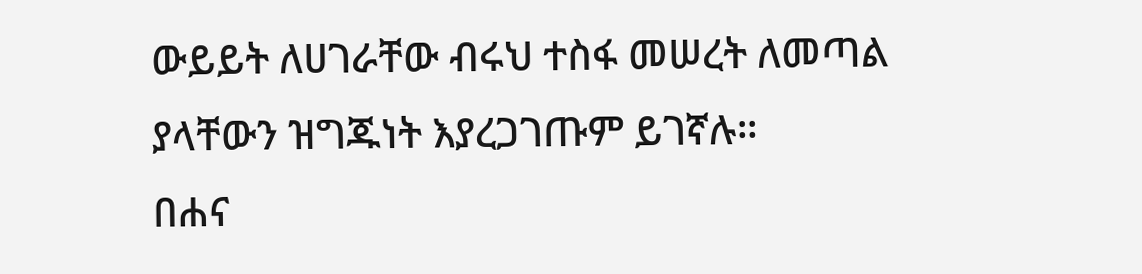ውይይት ለሀገራቸው ብሩህ ተስፋ መሠረት ለመጣል ያላቸውን ዝግጁነት እያረጋገጡም ይገኛሉ።
በሐና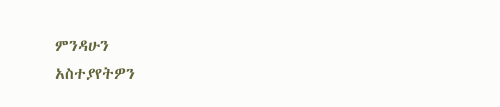ምንዳሁን
አስተያየትዎን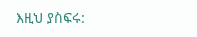እዚህ ያስፍሩ: